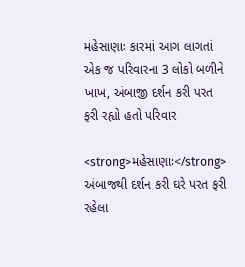મહેસાણાઃ કારમાં આગ લાગતાં એક જ પરિવારના 3 લોકો બળીને ખાખ, અંબાજી દર્શન કરી પરત ફરી રહ્યો હતો પરિવાર

<strong>મહેસાણાઃ</strong> અંબાજથી દર્શન કરી ઘરે પરત ફરી રહેલા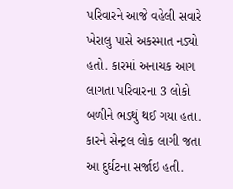પરિવારને આજે વહેલી સવારે ખેરાલુ પાસે અકસ્માત નડ્યો હતો. કારમાં અનાચક આગ લાગતા પરિવારના 3 લોકો બળીને ભડથું થઈ ગયા હતા. કારને સેન્ટ્રલ લોક લાગી જતા આ દુર્ઘટના સર્જાઇ હતી.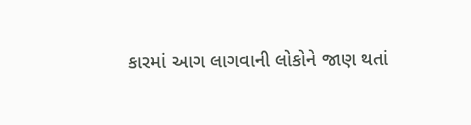કારમાં આગ લાગવાની લોકોને જાણ થતાં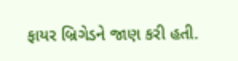ફાયર બ્રિગેડને જાણ કરી હતી.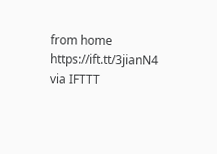from home https://ift.tt/3jianN4
via IFTTT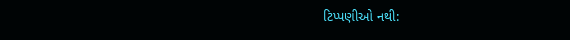ટિપ્પણીઓ નથી: